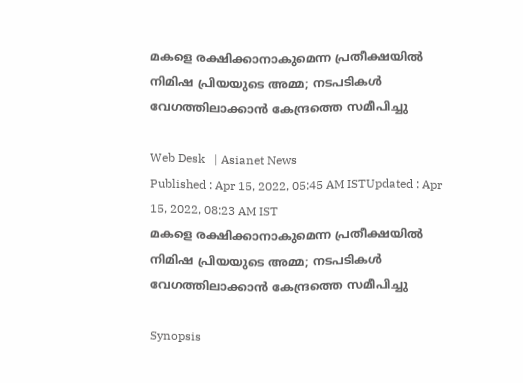മകളെ രക്ഷിക്കാനാകുമെന്ന പ്രതീക്ഷയിൽ നിമിഷ പ്രിയയുടെ അമ്മ; നടപടികൾ വേഗത്തിലാക്കാൻ കേന്ദ്രത്തെ സമീപിച്ചു

Web Desk   | Asianet News
Published : Apr 15, 2022, 05:45 AM ISTUpdated : Apr 15, 2022, 08:23 AM IST
മകളെ രക്ഷിക്കാനാകുമെന്ന പ്രതീക്ഷയിൽ നിമിഷ പ്രിയയുടെ അമ്മ; നടപടികൾ വേഗത്തിലാക്കാൻ കേന്ദ്രത്തെ സമീപിച്ചു

Synopsis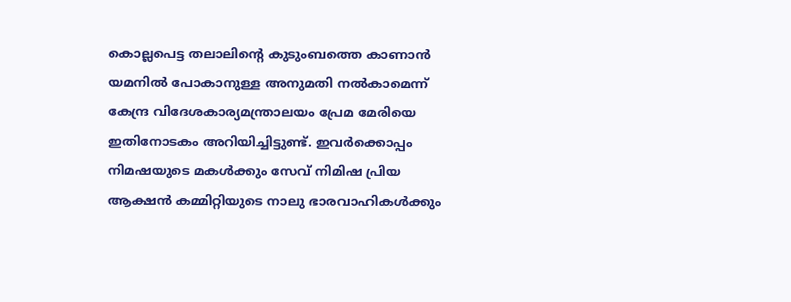കൊല്ലപെട്ട തലാലിന്‍റെ കുടുംബത്തെ കാണാന്‍ യമനില്‍ പോകാനുള്ള അനുമതി നല്‍കാമെന്ന് കേന്ദ്ര വിദേശകാര്യമന്ത്രാലയം പ്രേമ മേരിയെ ഇതിനോടകം അറിയിച്ചിട്ടുണ്ട്. ഇവര്‍ക്കൊപ്പം നിമഷയുടെ മകൾക്കും സേവ് നിമിഷ പ്രിയ ആക്ഷന്‍ കമ്മിറ്റിയുടെ നാലു ഭാരവാഹികള്‍ക്കും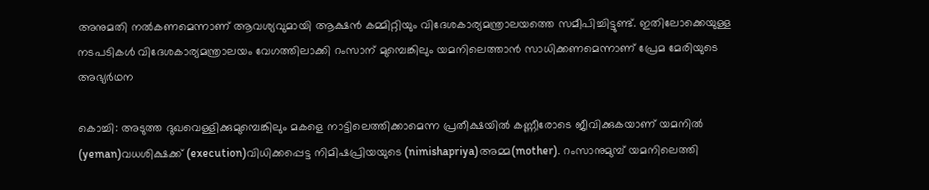അനുമതി നല്‍കണമെന്നാണ് ആവശ്യവുമായി ആക്ഷന്‍ കമ്മിറ്റിയും വിദേശകാര്യമന്ത്രാലയത്തെ സമീപിച്ചിട്ടുണ്ട്. ഇതിലോക്കെയുള്ള നടപടികള്‍ വിദേശകാര്യമന്ത്രാലയം വേഗത്തിലാക്കി റംസാന് മുമ്പെങ്കിലും യമനിലെത്താന്‍ സാധിക്കണമെന്നാണ് പ്രേമ മേരിയുടെ അഭ്യർഥന

കൊച്ചി: അടുത്ത ദുഖവെള്ളിക്കുമുമ്പെങ്കിലും മകളെ നാട്ടിലെത്തിക്കാമെന്ന പ്രതീക്ഷയില്‍ കണ്ണീരോടെ ജീവിക്കുകയാണ് യമനില്‍ (yeman)വധശിക്ഷക്ക് (execution)വിധിക്കപ്പെട്ട നിമിഷപ്രിയയുടെ (nimishapriya)അമ്മ(mother). റംസാനുമുമ്പ് യമനിലെത്തി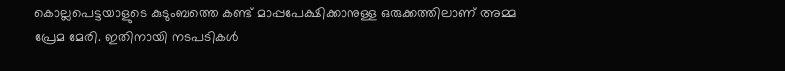കൊല്ലപെട്ടയാളുടെ കുടുംബത്തെ കണ്ട് മാപ്പപേക്ഷിക്കാനുള്ള ഒരുക്കത്തിലാണ് അമ്മ പ്രേമ മേരി. ഇതിനായി നടപടികള്‍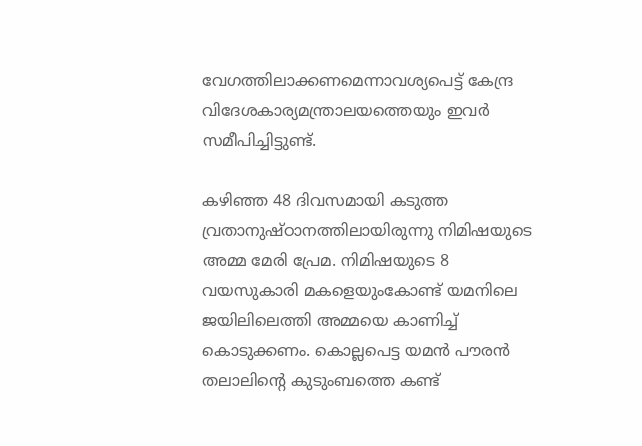വേഗത്തിലാക്കണമെന്നാവശ്യപെട്ട് കേന്ദ്ര വിദേശകാര്യമന്ത്രാലയത്തെയും ഇവര്‍ സമീപിച്ചിട്ടുണ്ട്.

കഴിഞ്ഞ 48 ദിവസമായി കടുത്ത വ്രതാനുഷ്ഠാനത്തിലായിരുന്നു നിമിഷയുടെ അമ്മ മേരി പ്രേമ. നിമിഷയുടെ 8 വയസുകാരി മകളെയുംകോണ്ട് യമനിലെ ജയിലിലെത്തി അമ്മയെ കാണിച്ച് കൊടുക്കണം. കൊല്ലപെട്ട യമന്‍ പൗരന്‍ തലാലിന്‍റെ കുടുംബത്തെ കണ്ട്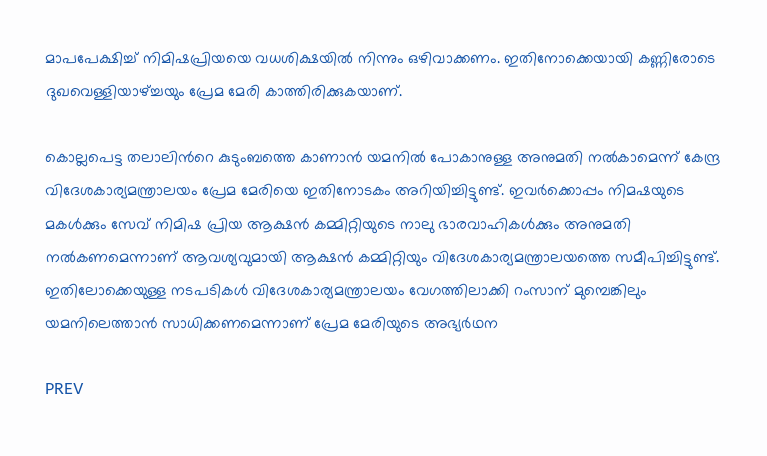മാപപേക്ഷിച്ച് നിമിഷപ്രിയയെ വധശിക്ഷയില്‍ നിന്നും ഒഴിവാക്കണം. ഇതിനോക്കെയായി കണ്ണിരോടെ ദുഖവെള്ളിയാഴ്ച്ചയും പ്രേമ മേരി കാത്തിരിക്കുകയാണ്.

കൊല്ലപെട്ട തലാലിന്‍റെ കുടുംബത്തെ കാണാന്‍ യമനില്‍ പോകാനുള്ള അനുമതി നല്‍കാമെന്ന് കേന്ദ്ര വിദേശകാര്യമന്ത്രാലയം പ്രേമ മേരിയെ ഇതിനോടകം അറിയിച്ചിട്ടുണ്ട്. ഇവര്‍ക്കൊപ്പം നിമഷയുടെ മകൾക്കും സേവ് നിമിഷ പ്രിയ ആക്ഷന്‍ കമ്മിറ്റിയുടെ നാലു ഭാരവാഹികള്‍ക്കും അനുമതി നല്‍കണമെന്നാണ് ആവശ്യവുമായി ആക്ഷന്‍ കമ്മിറ്റിയും വിദേശകാര്യമന്ത്രാലയത്തെ സമീപിച്ചിട്ടുണ്ട്. ഇതിലോക്കെയുള്ള നടപടികള്‍ വിദേശകാര്യമന്ത്രാലയം വേഗത്തിലാക്കി റംസാന് മുമ്പെങ്കിലും യമനിലെത്താന്‍ സാധിക്കണമെന്നാണ് പ്രേമ മേരിയുടെ അഭ്യർഥന

PREV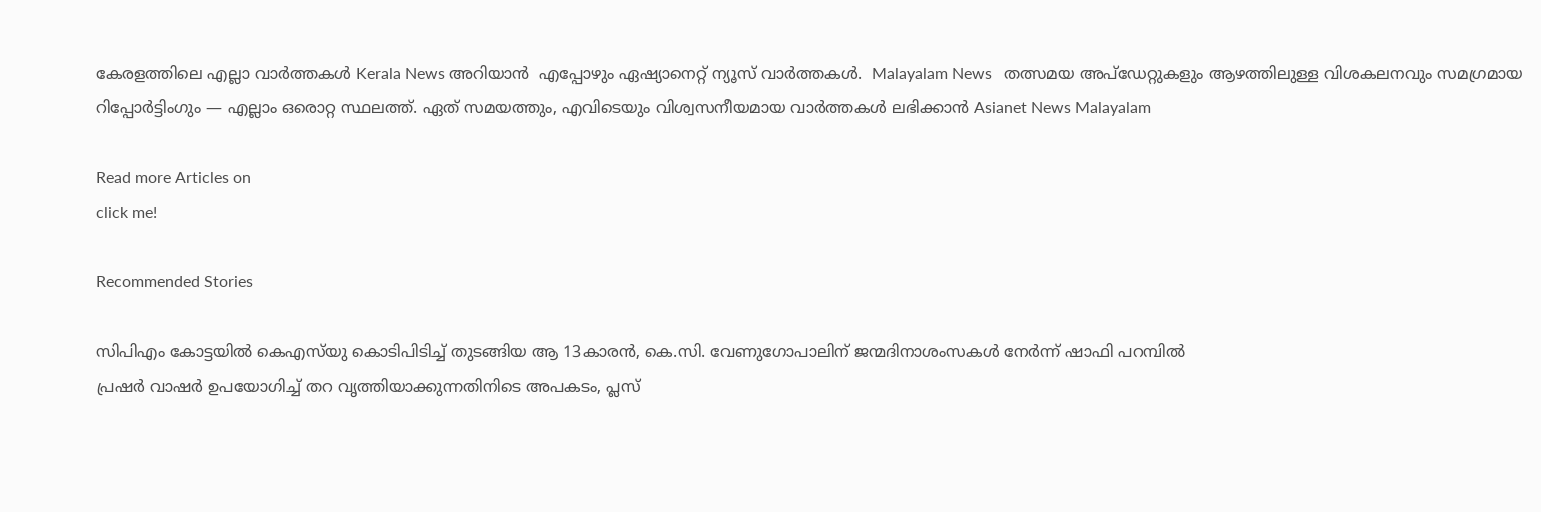കേരളത്തിലെ എല്ലാ വാർത്തകൾ Kerala News അറിയാൻ  എപ്പോഴും ഏഷ്യാനെറ്റ് ന്യൂസ് വാർത്തകൾ.  Malayalam News   തത്സമയ അപ്‌ഡേറ്റുകളും ആഴത്തിലുള്ള വിശകലനവും സമഗ്രമായ റിപ്പോർട്ടിംഗും — എല്ലാം ഒരൊറ്റ സ്ഥലത്ത്. ഏത് സമയത്തും, എവിടെയും വിശ്വസനീയമായ വാർത്തകൾ ലഭിക്കാൻ Asianet News Malayalam

Read more Articles on
click me!

Recommended Stories

സിപിഎം കോട്ടയിൽ കെഎസ്‍യു കൊടിപിടിച്ച് തുടങ്ങിയ ആ 13കാരൻ, കെ.സി. വേണുഗോപാലിന് ജന്മദിനാശംസകൾ നേർന്ന് ഷാഫി പറമ്പിൽ
പ്രഷര്‍ വാഷര്‍ ഉപയോഗിച്ച് തറ വൃത്തിയാക്കുന്നതിനിടെ അപകടം, പ്ലസ്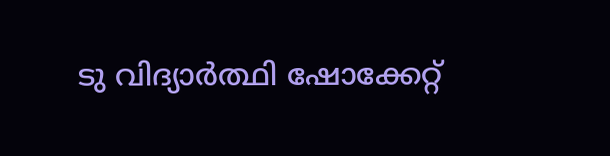ടു വിദ്യാര്‍ത്ഥി ഷോക്കേറ്റ്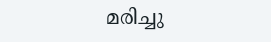മരിച്ചു